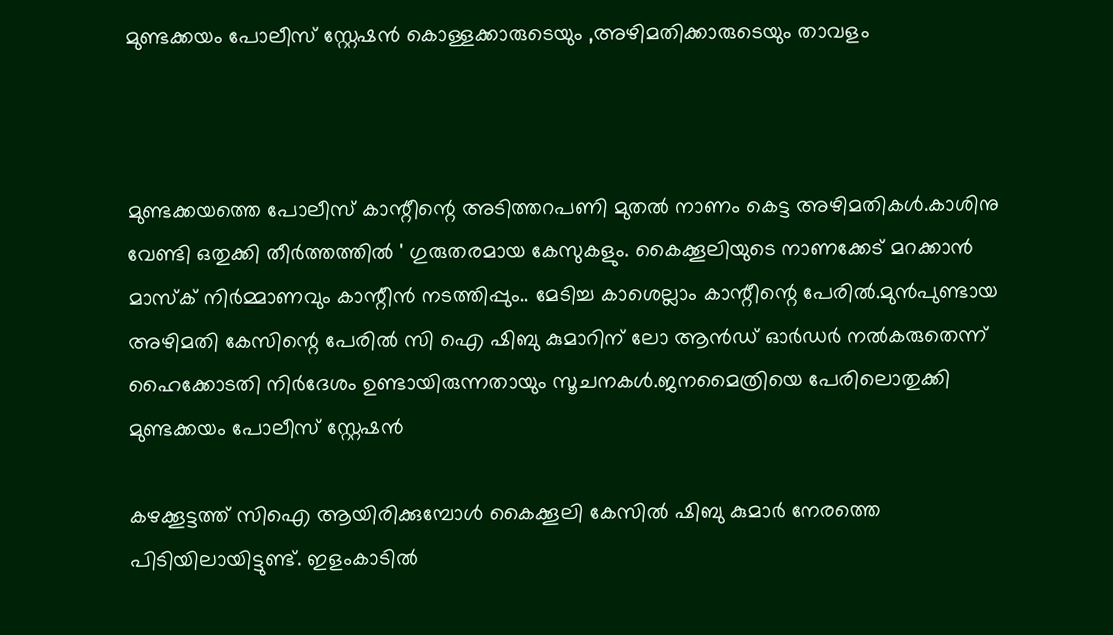മുണ്ടക്കയം പോലീസ് സ്റ്റേഷൻ കൊള്ളക്കാരുടെയും ,അഴിമതിക്കാരുടെയും താവളം



മുണ്ടക്കയത്തെ പോലീസ് കാന്റീന്റെ അടിത്തറപണി മുതൽ നാണം കെട്ട അഴിമതികൾ.കാശിനു വേണ്ടി ഒതുക്കി തീർത്തത്തിൽ ' ഗുരുതരമായ കേസുകളും. കൈക്കൂലിയുടെ നാണക്കേട് മറക്കാൻ മാസ്ക് നിർമ്മാണവും കാന്റീൻ നടത്തിപ്പും.. മേടിച്ച കാശെല്ലാം കാന്റീന്റെ പേരിൽ.മുൻപുണ്ടായ അഴിമതി കേസിന്റെ പേരിൽ സി ഐ ഷിബു കുമാറിന് ലോ ആൻഡ് ഓർഡർ നൽകരുതെന്ന് ഹൈക്കോടതി നിർദേശം ഉണ്ടായിരുന്നതായും സൂചനകൾ.ജനമൈത്രിയെ പേരിലൊതുക്കി മുണ്ടക്കയം പോലീസ് സ്റ്റേഷൻ

കഴക്കൂട്ടത്ത് സിഐ ആയിരിക്കുമ്പോൾ കൈക്കൂലി കേസിൽ ഷിബു കുമാർ നേരത്തെ പിടിയിലായിട്ടുണ്ട്. ഇളംകാടിൽ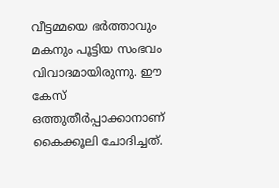വീട്ടമ്മയെ ഭർത്താവും മകനും പൂട്ടിയ സംഭവം വിവാദമായിരുന്നു. ഈ കേസ് ഒത്തുതീർപ്പാക്കാനാണ് കൈക്കൂലി ചോദിച്ചത്.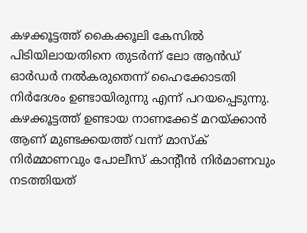കഴക്കൂട്ടത്ത് കൈക്കൂലി കേസിൽ പിടിയിലായതിനെ തുടർന്ന് ലോ ആൻഡ് ഓർഡർ നൽകരുതെന്ന് ഹൈക്കോടതി നിർദേശം ഉണ്ടായിരുന്നു എന്ന് പറയപ്പെടുന്നു. കഴക്കൂട്ടത്ത് ഉണ്ടായ നാണക്കേട് മറയ്ക്കാൻ ആണ് മുണ്ടക്കയത്ത് വന്ന് മാസ്ക് നിർമ്മാണവും പോലീസ് കാന്റീൻ നിർമാണവും നടത്തിയത്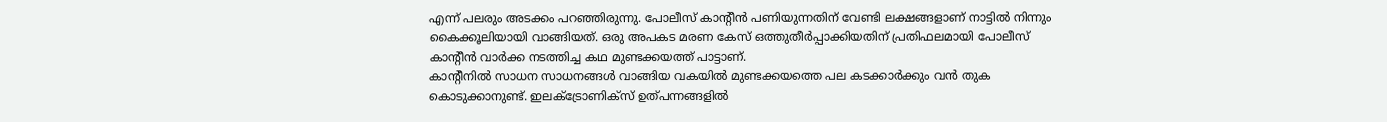എന്ന് പലരും അടക്കം പറഞ്ഞിരുന്നു. പോലീസ് കാന്റീൻ പണിയുന്നതിന് വേണ്ടി ലക്ഷങ്ങളാണ് നാട്ടിൽ നിന്നും കൈക്കൂലിയായി വാങ്ങിയത്. ഒരു അപകട മരണ കേസ് ഒത്തുതീർപ്പാക്കിയതിന് പ്രതിഫലമായി പോലീസ് കാന്റീൻ വാർക്ക നടത്തിച്ച കഥ മുണ്ടക്കയത്ത് പാട്ടാണ്.
കാന്റീനിൽ സാധന സാധനങ്ങൾ വാങ്ങിയ വകയിൽ മുണ്ടക്കയത്തെ പല കടക്കാർക്കും വൻ തുക കൊടുക്കാനുണ്ട്. ഇലക്ട്രോണിക്സ് ഉത്പന്നങ്ങളിൽ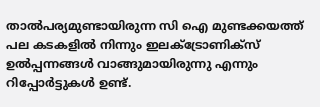താൽപര്യമുണ്ടായിരുന്ന സി ഐ മുണ്ടക്കയത്ത് പല കടകളിൽ നിന്നും ഇലക്ട്രോണിക്സ് ഉൽപ്പന്നങ്ങൾ വാങ്ങുമായിരുന്നു എന്നും റിപ്പോർട്ടുകൾ ഉണ്ട്.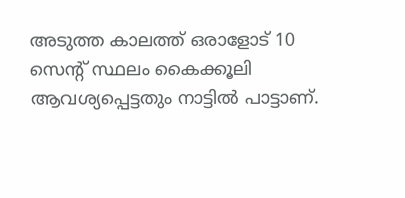അടുത്ത കാലത്ത് ഒരാളോട് 10 സെന്റ് സ്ഥലം കൈക്കൂലി ആവശ്യപ്പെട്ടതും നാട്ടിൽ പാട്ടാണ്.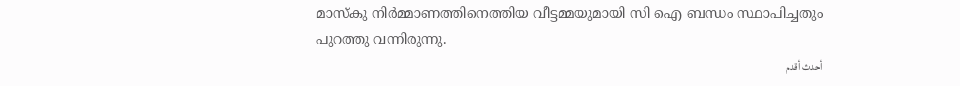മാസ്കു നിർമ്മാണത്തിനെത്തിയ വീട്ടമ്മയുമായി സി ഐ ബന്ധം സ്ഥാപിച്ചതും പുറത്തു വന്നിരുന്നു.
أحدث أقدم